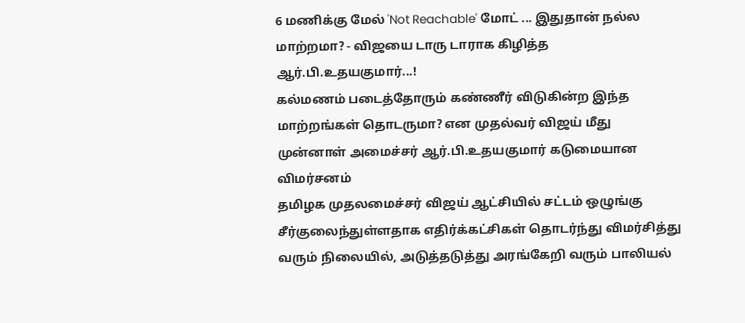6 மணிக்கு மேல் 'Not Reachable' மோட் ... இதுதான் நல்ல மாற்றமா? - விஜயை டாரு டாராக கிழித்த ஆர்.பி.உதயகுமார்...!
கல்மணம் படைத்தோரும் கண்ணீர் விடுகின்ற இந்த மாற்றங்கள் தொடருமா? என முதல்வர் விஜய் மீது முன்னாள் அமைச்சர் ஆர்.பி.உதயகுமார் கடுமையான விமர்சனம்
தமிழக முதலமைச்சர் விஜய் ஆட்சியில் சட்டம் ஒழுங்கு சீர்குலைந்துள்ளதாக எதிர்க்கட்சிகள் தொடர்ந்து விமர்சித்து வரும் நிலையில், அடுத்தடுத்து அரங்கேறி வரும் பாலியல்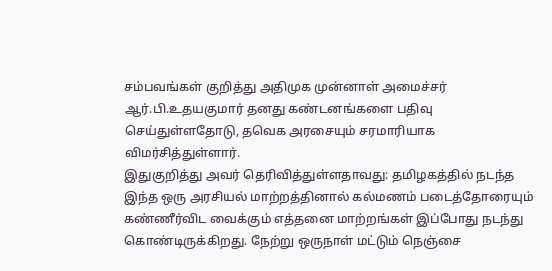சம்பவங்கள் குறித்து அதிமுக முன்னாள் அமைச்சர் ஆர்.பி.உதயகுமார் தனது கண்டனங்களை பதிவு செய்துள்ளதோடு, தவெக அரசையும் சரமாரியாக விமர்சித்துள்ளார்.
இதுகுறித்து அவர் தெரிவித்துள்ளதாவது: தமிழகத்தில் நடந்த இந்த ஒரு அரசியல் மாற்றத்தினால் கல்மணம் படைத்தோரையும் கண்ணீர்விட வைக்கும் எத்தனை மாற்றங்கள் இப்போது நடந்து கொண்டிருக்கிறது. நேற்று ஒருநாள் மட்டும் நெஞ்சை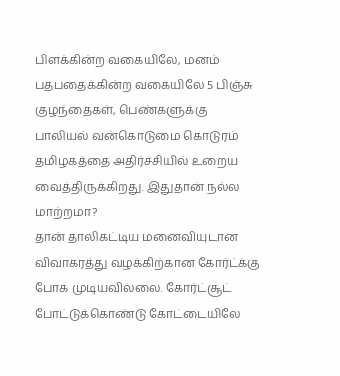பிளக்கின்ற வகையிலே, மனம் பதபதைக்கின்ற வகையிலே 5 பிஞ்சு குழந்தைகள், பெண்களுக்கு பாலியல் வன்கொடுமை கொடுரம் தமிழகத்தை அதிர்ச்சியில் உறைய வைத்திருக்கிறது. இதுதான் நல்ல மாற்றமா?
தான் தாலிகட்டிய மனைவியுடான விவாகரத்து வழக்கிற்கான கோர்ட்க்கு போக முடியவில்லை. கோர்ட்சூட் போட்டுக்கொண்டு கோட்டையிலே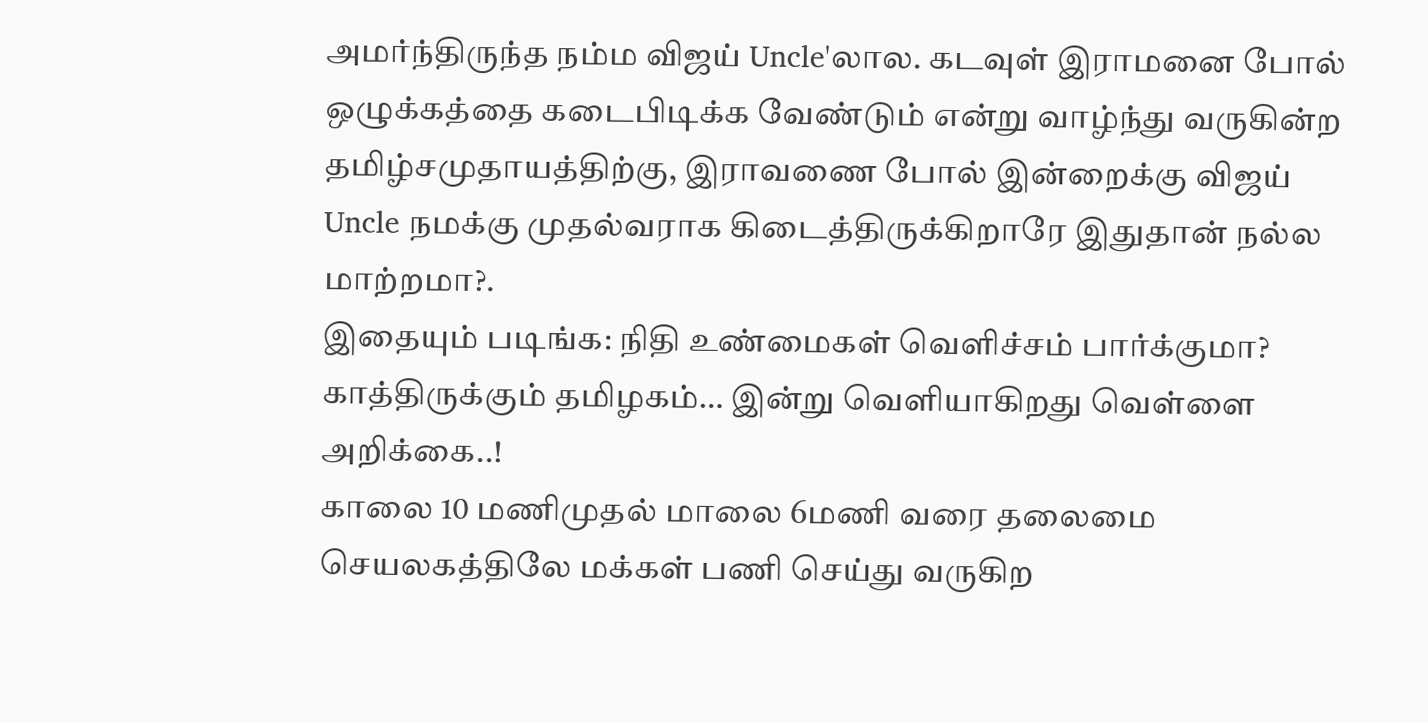அமர்ந்திருந்த நம்ம விஜய் Uncle'லால. கடவுள் இராமனை போல் ஒழுக்கத்தை கடைபிடிக்க வேண்டும் என்று வாழ்ந்து வருகின்ற தமிழ்சமுதாயத்திற்கு, இராவணை போல் இன்றைக்கு விஜய் Uncle நமக்கு முதல்வராக கிடைத்திருக்கிறாரே இதுதான் நல்ல மாற்றமா?.
இதையும் படிங்க: நிதி உண்மைகள் வெளிச்சம் பார்க்குமா? காத்திருக்கும் தமிழகம்… இன்று வெளியாகிறது வெள்ளை அறிக்கை..!
காலை 10 மணிமுதல் மாலை 6மணி வரை தலைமை செயலகத்திலே மக்கள் பணி செய்து வருகிற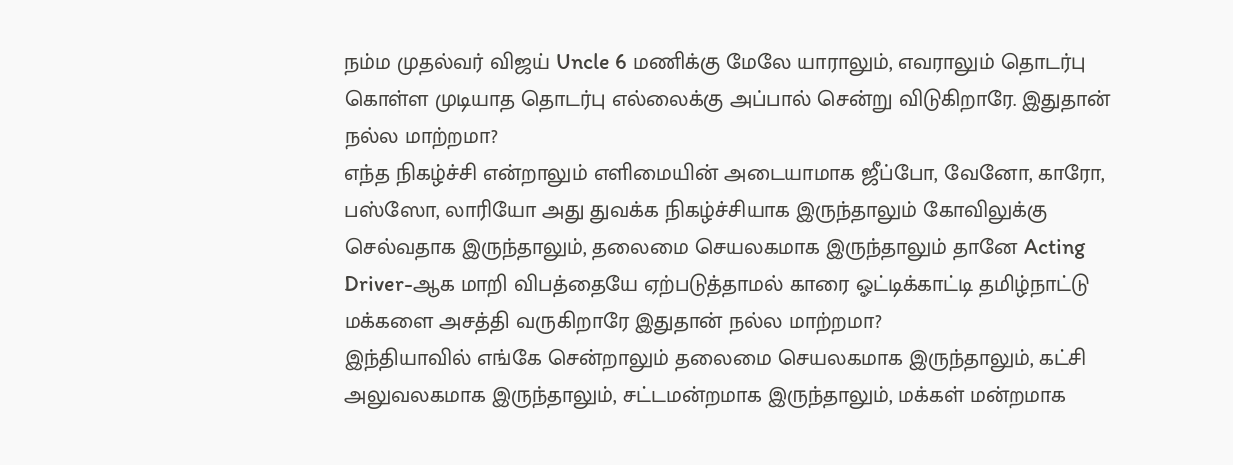நம்ம முதல்வர் விஜய் Uncle 6 மணிக்கு மேலே யாராலும், எவராலும் தொடர்பு கொள்ள முடியாத தொடர்பு எல்லைக்கு அப்பால் சென்று விடுகிறாரே. இதுதான் நல்ல மாற்றமா?
எந்த நிகழ்ச்சி என்றாலும் எளிமையின் அடையாமாக ஜீப்போ, வேனோ, காரோ, பஸ்ஸோ, லாரியோ அது துவக்க நிகழ்ச்சியாக இருந்தாலும் கோவிலுக்கு செல்வதாக இருந்தாலும், தலைமை செயலகமாக இருந்தாலும் தானே Acting Driver-ஆக மாறி விபத்தையே ஏற்படுத்தாமல் காரை ஓட்டிக்காட்டி தமிழ்நாட்டு மக்களை அசத்தி வருகிறாரே இதுதான் நல்ல மாற்றமா?
இந்தியாவில் எங்கே சென்றாலும் தலைமை செயலகமாக இருந்தாலும், கட்சி அலுவலகமாக இருந்தாலும், சட்டமன்றமாக இருந்தாலும், மக்கள் மன்றமாக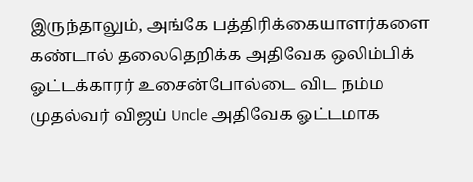இருந்தாலும், அங்கே பத்திரிக்கையாளர்களை கண்டால் தலைதெறிக்க அதிவேக ஒலிம்பிக் ஓட்டக்காரர் உசைன்போல்டை விட நம்ம முதல்வர் விஜய் Uncle அதிவேக ஓட்டமாக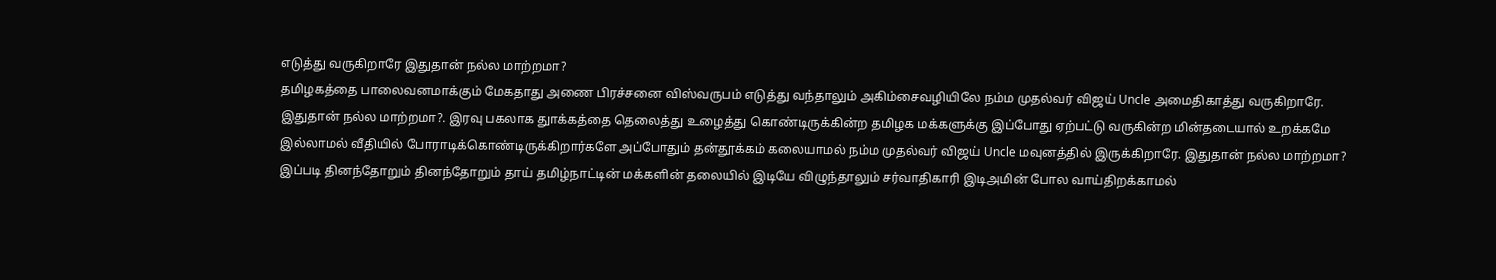எடுத்து வருகிறாரே இதுதான் நல்ல மாற்றமா?
தமிழகத்தை பாலைவனமாக்கும் மேகதாது அணை பிரச்சனை விஸ்வருபம் எடுத்து வந்தாலும் அகிம்சைவழியிலே நம்ம முதல்வர் விஜய் Uncle அமைதிகாத்து வருகிறாரே. இதுதான் நல்ல மாற்றமா?. இரவு பகலாக துாக்கத்தை தெலைத்து உழைத்து கொண்டிருக்கின்ற தமிழக மக்களுக்கு இப்போது ஏற்பட்டு வருகின்ற மின்தடையால் உறக்கமே இல்லாமல் வீதியில் போராடிக்கொண்டிருக்கிறார்களே அப்போதும் தன்தூக்கம் கலையாமல் நம்ம முதல்வர் விஜய் Uncle மவுனத்தில் இருக்கிறாரே. இதுதான் நல்ல மாற்றமா?
இப்படி தினந்தோறும் தினந்தோறும் தாய் தமிழ்நாட்டின் மக்களின் தலையில் இடியே விழுந்தாலும் சர்வாதிகாரி இடிஅமின் போல வாய்திறக்காமல்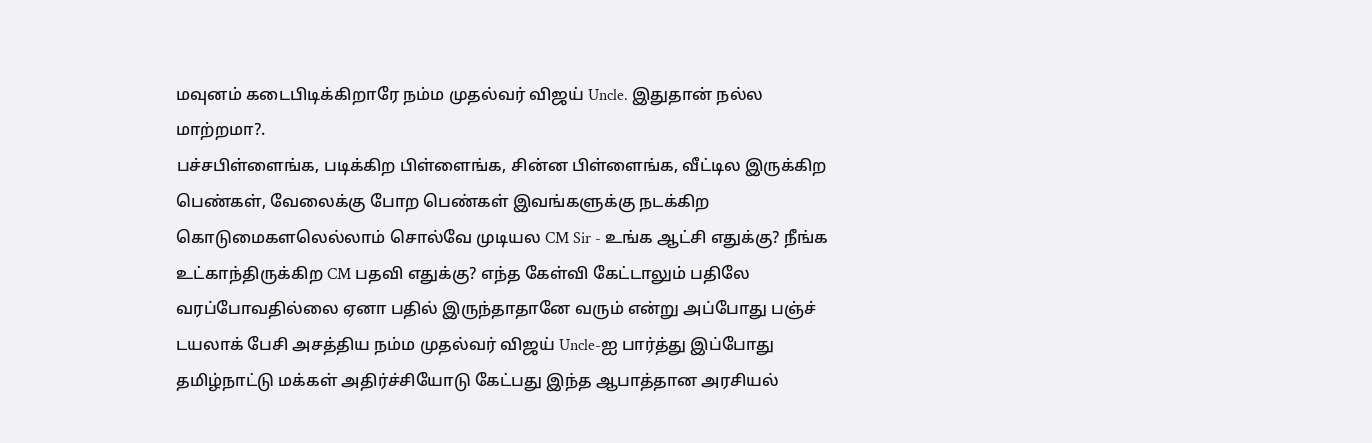மவுனம் கடைபிடிக்கிறாரே நம்ம முதல்வர் விஜய் Uncle. இதுதான் நல்ல மாற்றமா?.
பச்சபிள்ளைங்க, படிக்கிற பிள்ளைங்க, சின்ன பிள்ளைங்க, வீட்டில இருக்கிற பெண்கள், வேலைக்கு போற பெண்கள் இவங்களுக்கு நடக்கிற கொடுமைகளலெல்லாம் சொல்வே முடியல CM Sir - உங்க ஆட்சி எதுக்கு? நீங்க உட்காந்திருக்கிற CM பதவி எதுக்கு? எந்த கேள்வி கேட்டாலும் பதிலே வரப்போவதில்லை ஏனா பதில் இருந்தாதானே வரும் என்று அப்போது பஞ்ச் டயலாக் பேசி அசத்திய நம்ம முதல்வர் விஜய் Uncle-ஐ பார்த்து இப்போது தமிழ்நாட்டு மக்கள் அதிர்ச்சியோடு கேட்பது இந்த ஆபாத்தான அரசியல்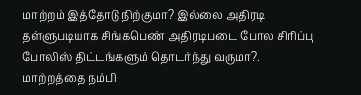மாற்றம் இத்தோடு நிற்குமா? இல்லை அதிரடி தள்ளுபடியாக சிங்கபெண் அதிரடிபடை போல சிரிப்பு போலிஸ் திட்டங்களும் தொடர்ந்து வருமா?. மாற்றத்தை நம்பி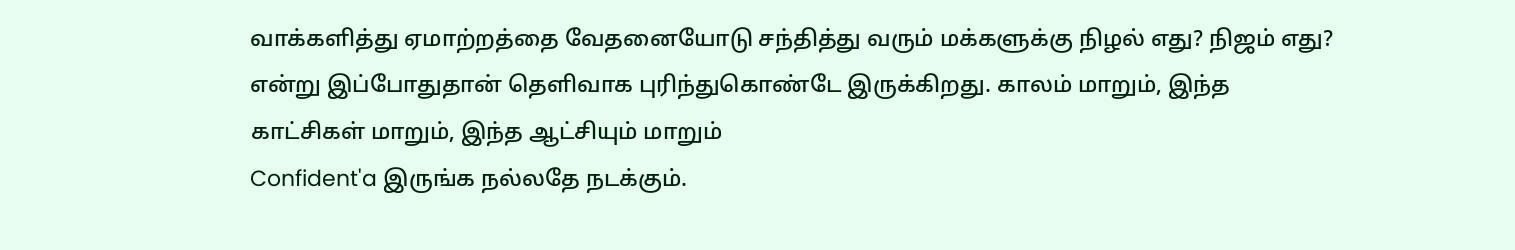வாக்களித்து ஏமாற்றத்தை வேதனையோடு சந்தித்து வரும் மக்களுக்கு நிழல் எது? நிஜம் எது? என்று இப்போதுதான் தெளிவாக புரிந்துகொண்டே இருக்கிறது. காலம் மாறும், இந்த காட்சிகள் மாறும், இந்த ஆட்சியும் மாறும்
Confident'a இருங்க நல்லதே நடக்கும்.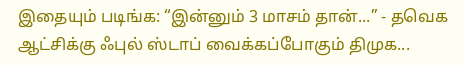இதையும் படிங்க: “இன்னும் 3 மாசம் தான்...” - தவெக ஆட்சிக்கு ஃபுல் ஸ்டாப் வைக்கப்போகும் திமுக...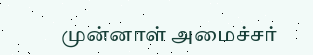முன்னாள் அமைச்சர்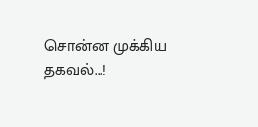சொன்ன முக்கிய தகவல்...!